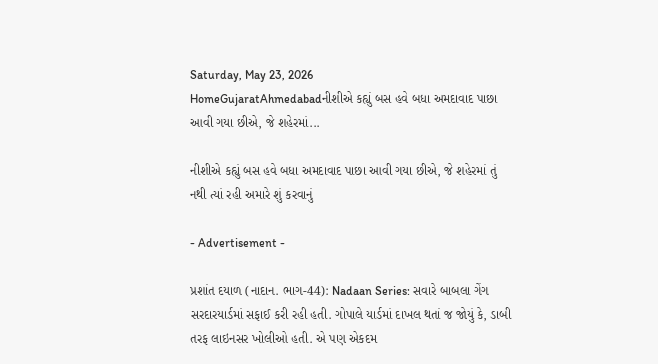Saturday, May 23, 2026
HomeGujaratAhmedabadનીશીએ કહ્યું બસ હવે બધા અમદાવાદ પાછા આવી ગયા છીએ, જે શહેરમાં...

નીશીએ કહ્યું બસ હવે બધા અમદાવાદ પાછા આવી ગયા છીએ, જે શહેરમાં તું નથી ત્યાં રહી અમારે શું કરવાનું

- Advertisement -

પ્રશાંત દયાળ (નાદાન. ભાગ-44): Nadaan Series: સવારે બાબલા ગેંગ સરદારયાર્ડમાં સફાઈ કરી રહી હતી. ગોપાલે યાર્ડમાં દાખલ થતાં જ જોયું કે, ડાબી તરફ લાઇનસર ખોલીઓ હતી. એ પણ એકદમ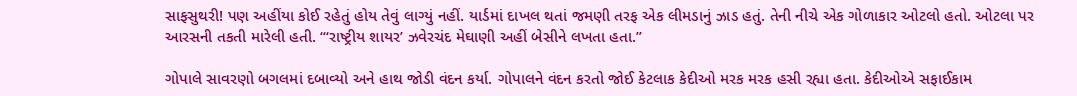સાફસુથરી! પણ અહીંયા કોઈ રહેતું હોય તેવું લાગ્યું નહીં. યાર્ડમાં દાખલ થતાં જમણી તરફ એક લીમડાનું ઝાડ હતું. તેની નીચે એક ગોળાકાર ઓટલો હતો. ઓટલા પર આરસની તકતી મારેલી હતી. “‘રાષ્ટ્રીય શાયર’ ઝવેરચંદ મેઘાણી અહીં બેસીને લખતા હતા.”

ગોપાલે સાવરણો બગલમાં દબાવ્યો અને હાથ જોડી વંદન કર્યા. ગોપાલને વંદન કરતો જોઈ કેટલાક કેદીઓ મરક મરક હસી રહ્યા હતા. કેદીઓએ સફાઈકામ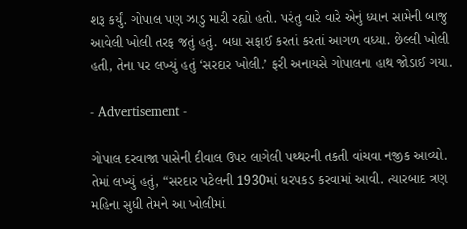શરૂ કર્યું. ગોપાલ પણ ઝાડુ મારી રહ્યો હતો. પરંતુ વારે વારે એનું ધ્યાન સામેની બાજુ આવેલી ખોલી તરફ જતું હતું. બધા સફાઈ કરતાં કરતાં આગળ વધ્યા. છેલ્લી ખોલી હતી, તેના પર લખ્યું હતું ‘સરદાર ખોલી.’ ફરી અનાયસે ગોપાલના હાથ જોડાઈ ગયા.

- Advertisement -

ગોપાલ દરવાજા પાસેની દીવાલ ઉપર લાગેલી પથ્થરની તકતી વાંચવા નજીક આવ્યો. તેમાં લખ્યું હતું, “સરદાર પટેલની 1930માં ધરપકડ કરવામાં આવી. ત્યારબાદ ત્રણ મહિના સુધી તેમને આ ખોલીમાં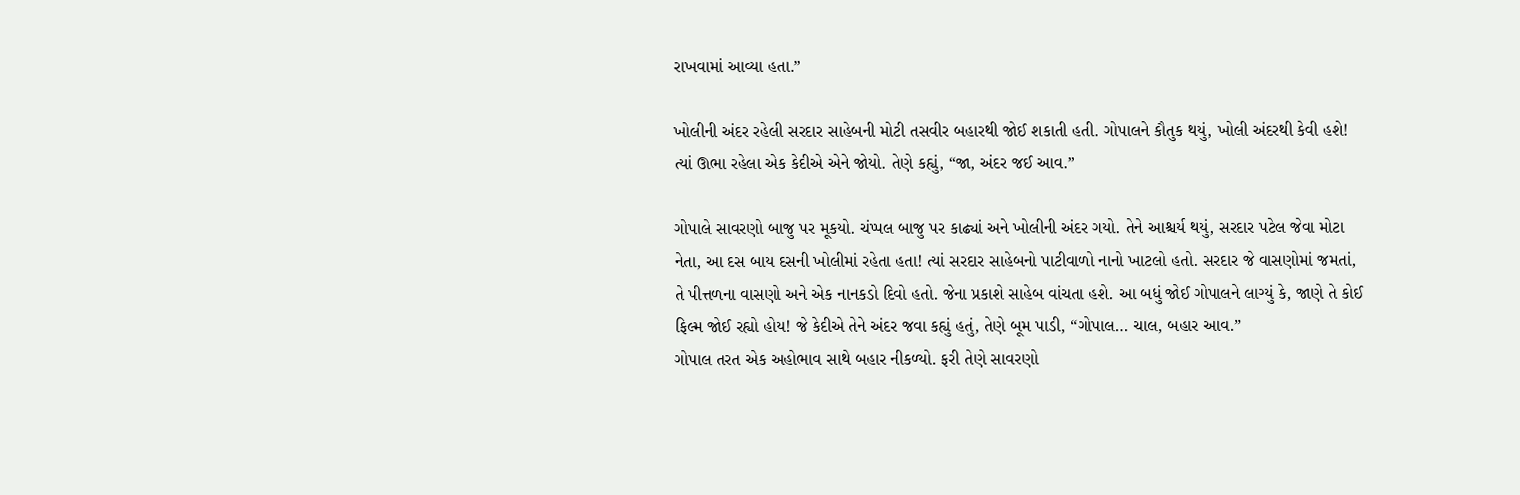રાખવામાં આવ્યા હતા.”

ખોલીની અંદર રહેલી સરદાર સાહેબની મોટી તસવીર બહારથી જોઈ શકાતી હતી. ગોપાલને કૌતુક થયું, ખોલી અંદરથી કેવી હશે! ત્યાં ઊભા રહેલા એક કેદીએ એને જોયો. તેણે કહ્યું, “જા, અંદર જઈ આવ.”

ગોપાલે સાવરણો બાજુ પર મૂકયો. ચંપ્પલ બાજુ પર કાઢ્યાં અને ખોલીની અંદર ગયો. તેને આશ્ચર્ય થયું, સરદાર પટેલ જેવા મોટા નેતા, આ દસ બાય દસની ખોલીમાં રહેતા હતા! ત્યાં સરદાર સાહેબનો પાટીવાળો નાનો ખાટલો હતો. સરદાર જે વાસણોમાં જમતાં, તે પીત્તળના વાસણો અને એક નાનકડો દિવો હતો. જેના પ્રકાશે સાહેબ વાંચતા હશે. આ બધું જોઈ ગોપાલને લાગ્યું કે, જાણે તે કોઈ ફિલ્મ જોઈ રહ્યો હોય! જે કેદીએ તેને અંદર જવા કહ્યું હતું, તેણે બૂમ પાડી, “ગોપાલ… ચાલ, બહાર આવ.”
ગોપાલ તરત એક અહોભાવ સાથે બહાર નીકળ્યો. ફરી તેણે સાવરણો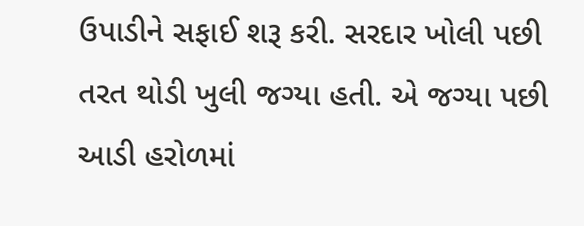ઉપાડીને સફાઈ શરૂ કરી. સરદાર ખોલી પછી તરત થોડી ખુલી જગ્યા હતી. એ જગ્યા પછી આડી હરોળમાં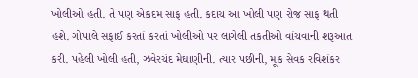ખોલીઓ હતી. તે પણ એકદમ સાફ હતી. કદાચ આ ખોલી પણ રોજ સાફ થતી હશે. ગોપાલે સફાઈ કરતાં કરતાં ખોલીઓ પર લાગેલી તકતીઓ વાંચવાની શરૂઆત કરી. પહેલી ખોલી હતી, ઝવેરચંદ મેઘાણીની. ત્યાર પછીની, મૂક સેવક રવિશંકર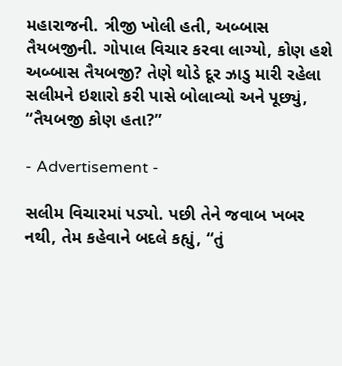મહારાજની. ત્રીજી ખોલી હતી, અબ્બાસ તૈયબજીની. ગોપાલ વિચાર કરવા લાગ્યો, કોણ હશે અબ્બાસ તૈયબજી? તેણે થોડે દૂર ઝાડુ મારી રહેલા સલીમને ઇશારો કરી પાસે બોલાવ્યો અને પૂછ્યું, “તૈયબજી કોણ હતા?”

- Advertisement -

સલીમ વિચારમાં પડ્યો. પછી તેને જવાબ ખબર નથી, તેમ કહેવાને બદલે કહ્યું, “તું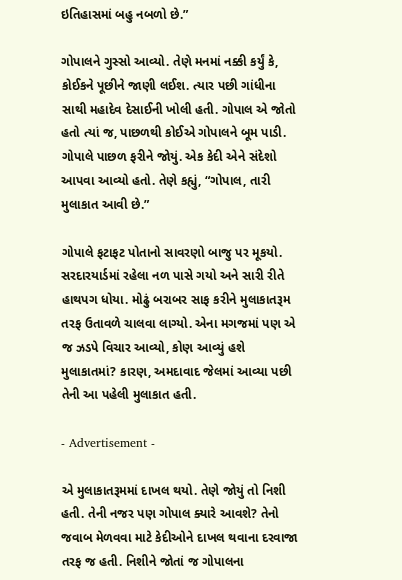ઇતિહાસમાં બહુ નબળો છે.”

ગોપાલને ગુસ્સો આવ્યો. તેણે મનમાં નક્કી કર્યું કે, કોઈકને પૂછીને જાણી લઈશ. ત્યાર પછી ગાંધીના સાથી મહાદેવ દેસાઈની ખોલી હતી. ગોપાલ એ જોતો હતો ત્યાં જ, પાછળથી કોઈએ ગોપાલને બૂમ પાડી. ગોપાલે પાછળ ફરીને જોયું. એક કેદી એને સંદેશો આપવા આવ્યો હતો. તેણે કહ્યું, “ગોપાલ, તારી મુલાકાત આવી છે.”

ગોપાલે ફટાફટ પોતાનો સાવરણો બાજુ પર મૂકયો. સરદારયાર્ડમાં રહેલા નળ પાસે ગયો અને સારી રીતે હાથપગ ધોયા. મોઢું બરાબર સાફ કરીને મુલાકાતરૂમ તરફ ઉતાવળે ચાલવા લાગ્યો. એના મગજમાં પણ એ જ ઝડપે વિચાર આવ્યો, કોણ આવ્યું હશે મુલાકાતમાં? કારણ, અમદાવાદ જેલમાં આવ્યા પછી તેની આ પહેલી મુલાકાત હતી.

- Advertisement -

એ મુલાકાતરૂમમાં દાખલ થયો. તેણે જોયું તો નિશી હતી. તેની નજર પણ ગોપાલ ક્યારે આવશે? તેનો જવાબ મેળવવા માટે કેદીઓને દાખલ થવાના દરવાજા તરફ જ હતી. નિશીને જોતાં જ ગોપાલના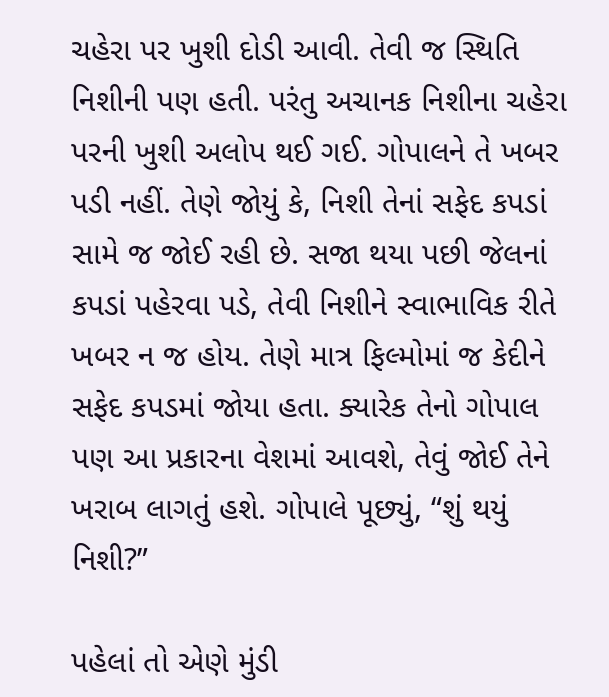ચહેરા પર ખુશી દોડી આવી. તેવી જ સ્થિતિ નિશીની પણ હતી. પરંતુ અચાનક નિશીના ચહેરા પરની ખુશી અલોપ થઈ ગઈ. ગોપાલને તે ખબર પડી નહીં. તેણે જોયું કે, નિશી તેનાં સફેદ કપડાં સામે જ જોઈ રહી છે. સજા થયા પછી જેલનાં કપડાં પહેરવા પડે, તેવી નિશીને સ્વાભાવિક રીતે ખબર ન જ હોય. તેણે માત્ર ફિલ્મોમાં જ કેદીને સફેદ કપડમાં જોયા હતા. ક્યારેક તેનો ગોપાલ પણ આ પ્રકારના વેશમાં આવશે, તેવું જોઈ તેને ખરાબ લાગતું હશે. ગોપાલે પૂછ્યું, “શું થયું નિશી?”

પહેલાં તો એણે મુંડી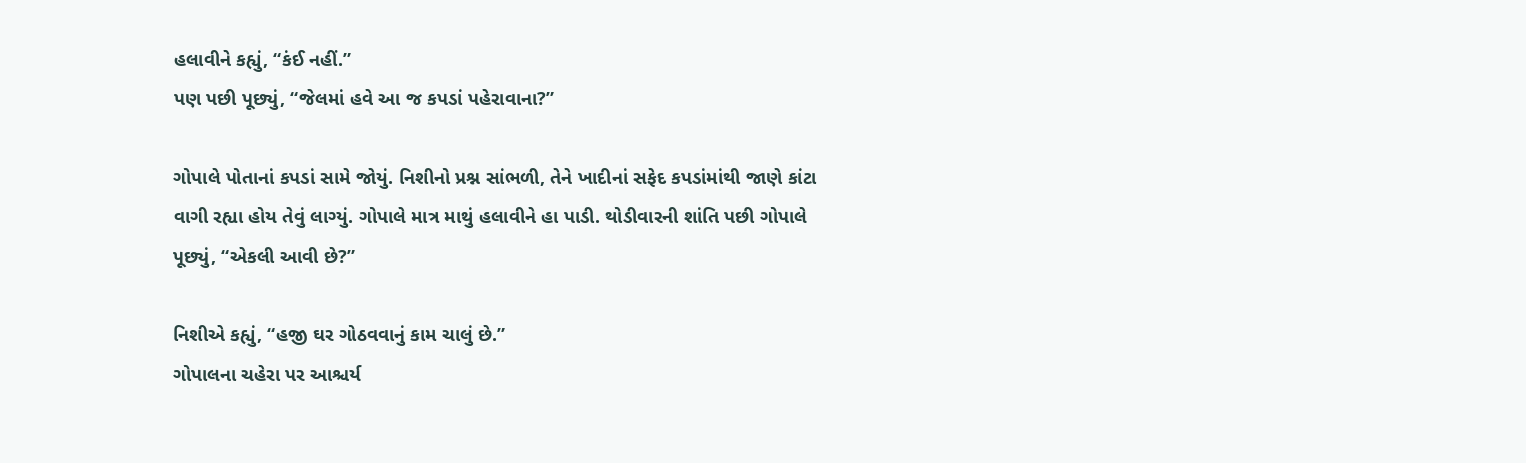હલાવીને કહ્યું, “કંઈ નહીં.”
પણ પછી પૂછ્યું, “જેલમાં હવે આ જ કપડાં પહેરાવાના?”

ગોપાલે પોતાનાં કપડાં સામે જોયું. નિશીનો પ્રશ્ન સાંભળી, તેને ખાદીનાં સફેદ કપડાંમાંથી જાણે કાંટા વાગી રહ્યા હોય તેવું લાગ્યું. ગોપાલે માત્ર માથું હલાવીને હા પાડી. થોડીવારની શાંતિ પછી ગોપાલે પૂછ્યું, “એકલી આવી છે?”

નિશીએ કહ્યું, “હજી ઘર ગોઠવવાનું કામ ચાલું છે.”
ગોપાલના ચહેરા પર આશ્ચર્ય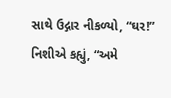સાથે ઉદ્ગાર નીકળ્યો, “ઘર!”
નિશીએ કહ્યું, “અમે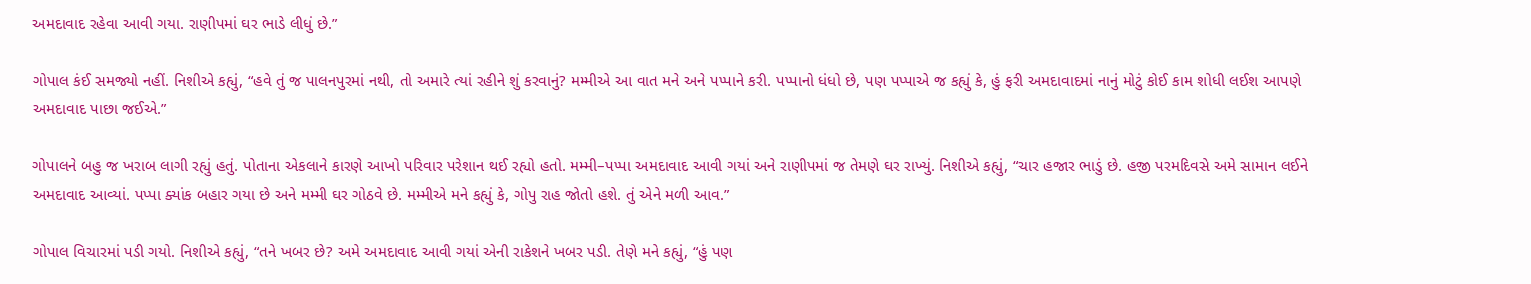અમદાવાદ રહેવા આવી ગયા. રાણીપમાં ઘર ભાડે લીધું છે.”

ગોપાલ કંઈ સમજ્યો નહીં. નિશીએ કહ્યું, “હવે તું જ પાલનપુરમાં નથી, તો અમારે ત્યાં રહીને શું કરવાનું? મમ્મીએ આ વાત મને અને પપ્પાને કરી. પપ્પાનો ધંધો છે, પણ પપ્પાએ જ કહ્યું કે, હું ફરી અમદાવાદમાં નાનું મોટું કોઈ કામ શોધી લઈશ આપણે અમદાવાદ પાછા જઈએ.”

ગોપાલને બહુ જ ખરાબ લાગી રહ્યું હતું. પોતાના એકલાને કારણે આખો પરિવાર પરેશાન થઈ રહ્યો હતો. મમ્મી–પપ્પા અમદાવાદ આવી ગયાં અને રાણીપમાં જ તેમણે ઘર રાખ્યું. નિશીએ કહ્યું, “ચાર હજાર ભાડું છે. હજી પરમદિવસે અમે સામાન લઈને અમદાવાદ આવ્યાં. પપ્પા ક્યાંક બહાર ગયા છે અને મમ્મી ઘર ગોઠવે છે. મમ્મીએ મને કહ્યું કે, ગોપુ રાહ જોતો હશે. તું એને મળી આવ.”

ગોપાલ વિચારમાં પડી ગયો. નિશીએ કહ્યું, “તને ખબર છે? અમે અમદાવાદ આવી ગયાં એની રાકેશને ખબર પડી. તેણે મને કહ્યું, “હું પણ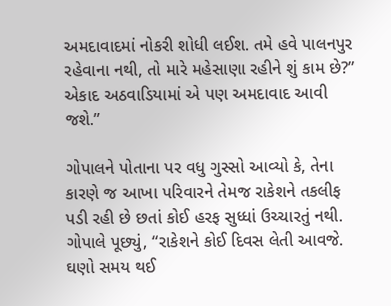અમદાવાદમાં નોકરી શોધી લઈશ. તમે હવે પાલનપુર રહેવાના નથી, તો મારે મહેસાણા રહીને શું કામ છે?” એકાદ અઠવાડિયામાં એ પણ અમદાવાદ આવી જશે.”

ગોપાલને પોતાના પર વધુ ગુસ્સો આવ્યો કે, તેના કારણે જ આખા પરિવારને તેમજ રાકેશને તકલીફ પડી રહી છે છતાં કોઈ હરફ સુધ્ધાં ઉચ્ચારતું નથી. ગોપાલે પૂછ્યું, “રાકેશને કોઈ દિવસ લેતી આવજે. ઘણો સમય થઈ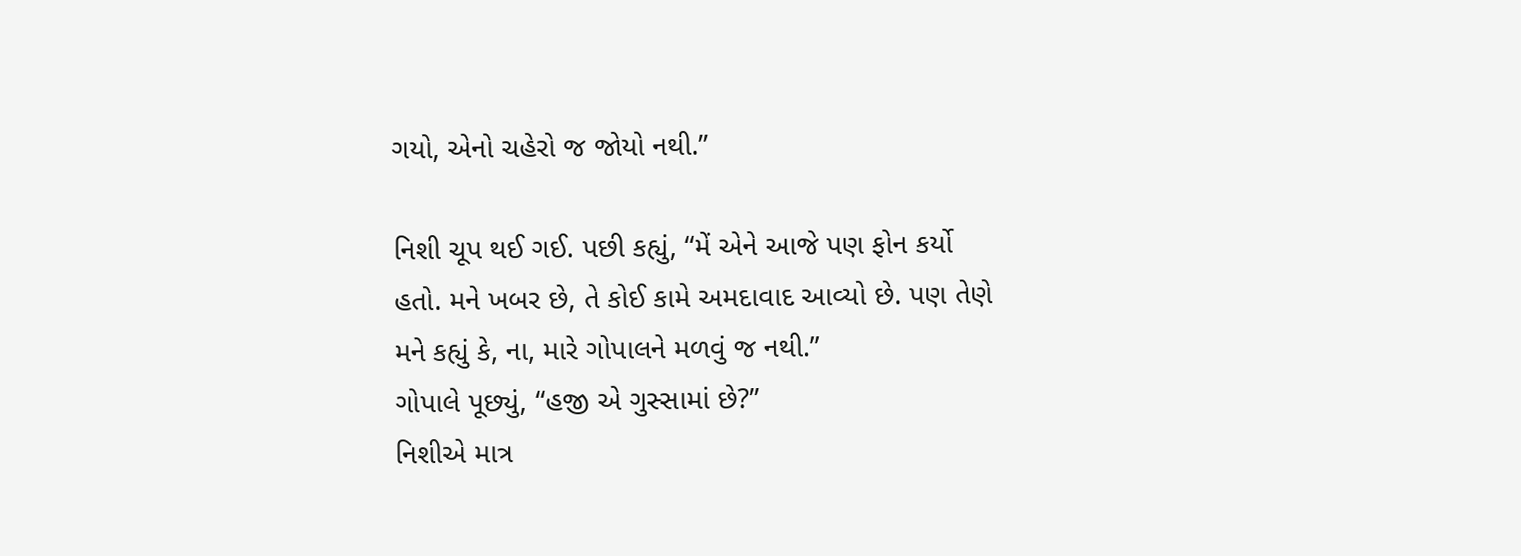ગયો, એનો ચહેરો જ જોયો નથી.”

નિશી ચૂપ થઈ ગઈ. પછી કહ્યું, “મેં એને આજે પણ ફોન કર્યો હતો. મને ખબર છે, તે કોઈ કામે અમદાવાદ આવ્યો છે. પણ તેણે મને કહ્યું કે, ના, મારે ગોપાલને મળવું જ નથી.”
ગોપાલે પૂછ્યું, “હજી એ ગુસ્સામાં છે?”
નિશીએ માત્ર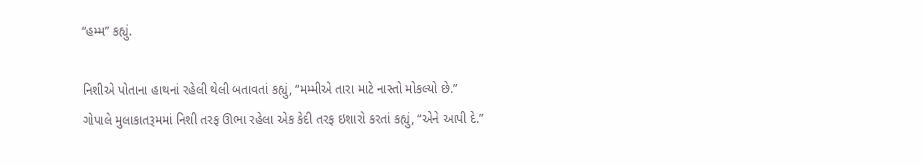“હમ્મ” કહ્યું.

નિશીએ પોતાના હાથનાં રહેલી થેલી બતાવતાં કહ્યું, “મમ્મીએ તારા માટે નાસ્તો મોકલ્યો છે.”
ગોપાલે મુલાકાતરૂમમાં નિશી તરફ ઊભા રહેલા એક કેદી તરફ ઇશારો કરતાં કહ્યું, “એને આપી દે.”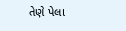તેણે પેલા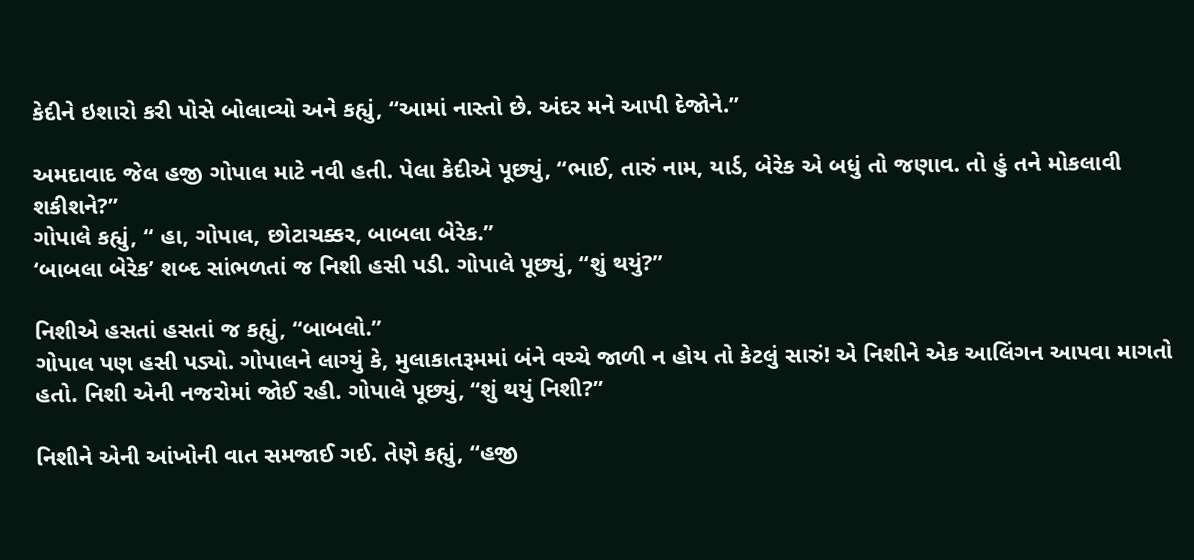કેદીને ઇશારો કરી પોસે બોલાવ્યો અને કહ્યું, “આમાં નાસ્તો છે. અંદર મને આપી દેજોને.”

અમદાવાદ જેલ હજી ગોપાલ માટે નવી હતી. પેલા કેદીએ પૂછ્યું, “ભાઈ, તારું નામ, યાર્ડ, બેરેક એ બધું તો જણાવ. તો હું તને મોકલાવી શકીશને?”
ગોપાલે કહ્યું, “ હા, ગોપાલ, છોટાચક્કર, બાબલા બેરેક.”
‘બાબલા બેરેક’ શબ્દ સાંભળતાં જ નિશી હસી પડી. ગોપાલે પૂછ્યું, “શું થયું?”

નિશીએ હસતાં હસતાં જ કહ્યું, “બાબલો.”
ગોપાલ પણ હસી પડ્યો. ગોપાલને લાગ્યું કે, મુલાકાતરૂમમાં બંને વચ્ચે જાળી ન હોય તો કેટલું સારું! એ નિશીને એક આલિંગન આપવા માગતો હતો. નિશી એની નજરોમાં જોઈ રહી. ગોપાલે પૂછ્યું, “શું થયું નિશી?”

નિશીને એની આંખોની વાત સમજાઈ ગઈ. તેણે કહ્યું, “હજી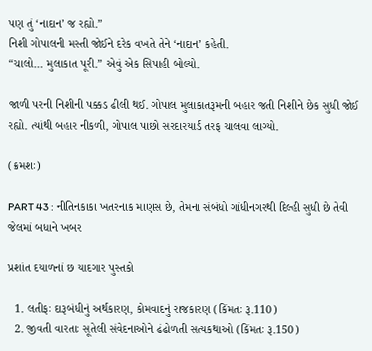પણ તું ‘નાદાન’ જ રહ્યો.”
નિશી ગોપાલની મસ્તી જોઈને દરેક વખતે તેને ‘નાદાન’ કહેતી.
“ચાલો… મુલાકાત પૂરી.” એવું એક સિપાહી બોલ્યો.

જાળી પરની નિશીની પક્કડ ઢીલી થઈ. ગોપાલ મુલાકાતરૂમની બહાર જતી નિશીને છેક સુધી જોઈ રહ્યો. ત્યાંથી બહાર નીકળી, ગોપાલ પાછો સરદારયાર્ડ તરફ ચાલવા લાગ્યો.

(ક્રમશઃ)

PART 43 : નીતિનકાકા ખતરનાક માણસ છે, તેમના સંબંધો ગાંધીનગરથી દિલ્હી સુધી છે તેવી જેલમાં બધાને ખબર

પ્રશાંત દયાળનાં છ યાદગાર પુસ્તકો

  1. લતીફઃ દારૂબંધીનું અર્થકારણ, કોમવાદનું રાજકારણ (કિંમતઃ રૂ.110)
  2. જીવતી વારતાઃ સૂતેલી સંવેદનાઓને ઢંઢોળતી સત્યકથાઓ (કિંમતઃ રૂ.150)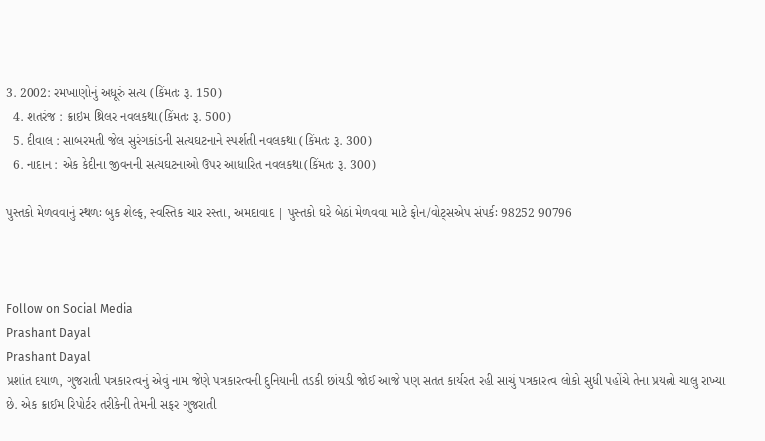3. 2002: રમખાણોનું અધૂરું સત્ય (કિંમતઃ રૂ. 150)
  4. શતરંજ : ક્રાઇમ થ્રિલર નવલકથા(કિંમતઃ રૂ. 500)
  5. દીવાલ : સાબરમતી જેલ સુરંગકાંડની સત્યઘટનાને સ્પર્શતી નવલકથા (કિંમતઃ રૂ. 300)
  6. નાદાન : એક કેદીના જીવનની સત્યઘટનાઓ ઉપર આધારિત નવલકથા(કિંમતઃ રૂ. 300)

પુસ્તકો મેળવવાનું સ્થળઃ બુક શેલ્ફ, સ્વસ્તિક ચાર રસ્તા, અમદાવાદ | પુસ્તકો ઘરે બેઠાં મેળવવા માટે ફોન/વોટ્સએપ સંપર્કઃ 98252 90796



Follow on Social Media
Prashant Dayal
Prashant Dayal
પ્રશાંત દયાળ, ગુજરાતી પત્રકારત્વનું એવું નામ જેણે પત્રકારત્વની દુનિયાની તડકી છાંયડી જોઈ આજે પણ સતત કાર્યરત રહી સાચું પત્રકારત્વ લોકો સુધી પહોંચે તેના પ્રયત્નો ચાલુ રાખ્યા છે. એક ક્રાઈમ રિપોર્ટર તરીકેની તેમની સફર ગુજરાતી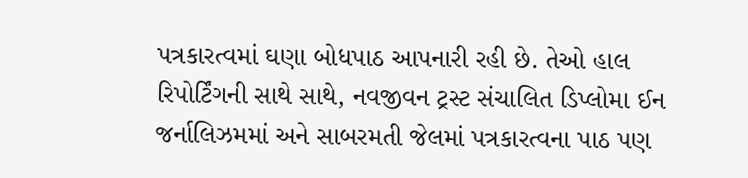પત્રકારત્વમાં ઘણા બોધપાઠ આપનારી રહી છે. તેઓ હાલ રિપોર્ટિંગની સાથે સાથે, નવજીવન ટ્રસ્ટ સંચાલિત ડિપ્લોમા ઈન જર્નાલિઝમમાં અને સાબરમતી જેલમાં પત્રકારત્વના પાઠ પણ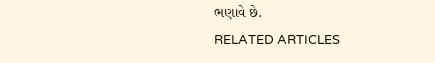ભણાવે છે.
RELATED ARTICLES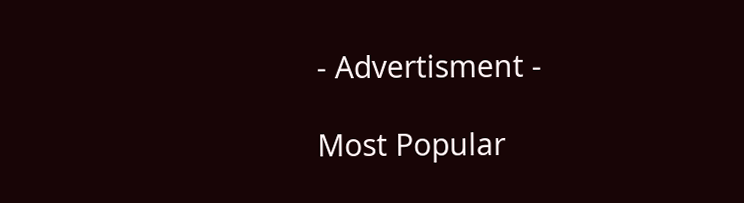- Advertisment -

Most Popular